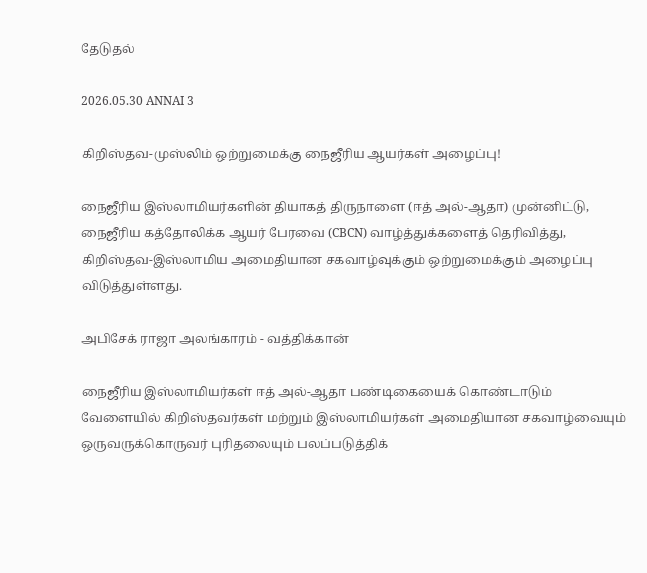தேடுதல்

2026.05.30 ANNAI 3

கிறிஸ்தவ-முஸ்லிம் ஒற்றுமைக்கு நைஜீரிய ஆயர்கள் அழைப்பு!

நைஜீரிய இஸ்லாமியர்களின் தியாகத் திருநாளை (ஈத் அல்-ஆதா) முன்னிட்டு, நைஜீரிய கத்தோலிக்க ஆயர் பேரவை (CBCN) வாழ்த்துக்களைத் தெரிவித்து, கிறிஸ்தவ-இஸ்லாமிய அமைதியான சகவாழ்வுக்கும் ஒற்றுமைக்கும் அழைப்பு விடுத்துள்ளது.

அபிசேக் ராஜா அலங்காரம் - வத்திக்கான்

நைஜீரிய இஸ்லாமியர்கள் ஈத் அல்-ஆதா பண்டிகையைக் கொண்டாடும் வேளையில் கிறிஸ்தவர்கள் மற்றும் இஸ்லாமியர்கள் அமைதியான சகவாழ்வையும் ஒருவருக்கொருவர் புரிதலையும் பலப்படுத்திக்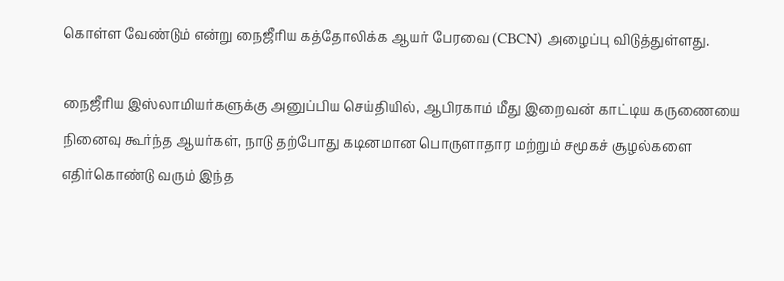கொள்ள வேண்டும் என்று நைஜீரிய கத்தோலிக்க ஆயர் பேரவை (CBCN) அழைப்பு விடுத்துள்ளது.

நைஜீரிய இஸ்லாமியர்களுக்கு அனுப்பிய செய்தியில், ஆபிரகாம் மீது இறைவன் காட்டிய கருணையை நினைவு கூர்ந்த ஆயர்கள், நாடு தற்போது கடினமான பொருளாதார மற்றும் சமூகச் சூழல்களை எதிர்கொண்டு வரும் இந்த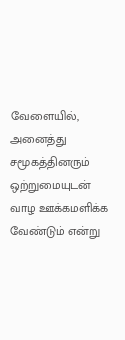வேளையில்,  அனைத்து சமூகத்தினரும் ஒற்றுமையுடன் வாழ ஊக்கமளிக்க வேண்டும் என்று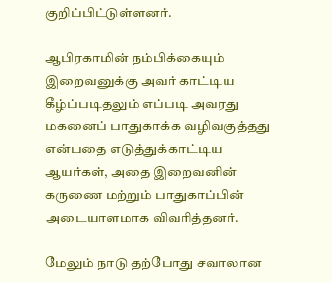குறிப்பிட்டுள்ளனர்.

ஆபிரகாமின் நம்பிக்கையும் இறைவனுக்கு அவர் காட்டிய கீழ்ப்படிதலும் எப்படி அவரது மகனைப் பாதுகாக்க வழிவகுத்தது என்பதை எடுத்துக்காட்டிய ஆயர்கள், அதை இறைவனின் கருணை மற்றும் பாதுகாப்பின் அடையாளமாக விவரித்தனர்.

மேலும் நாடு தற்போது சவாலான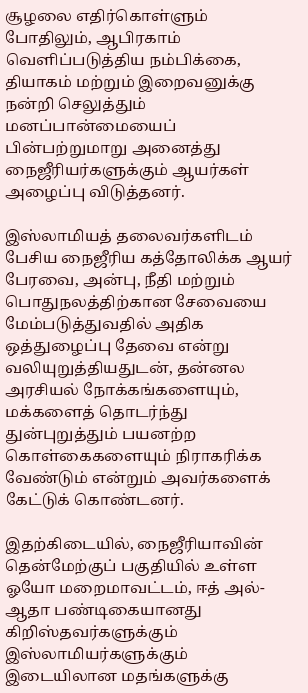சூழலை எதிர்கொள்ளும் போதிலும், ஆபிரகாம் வெளிப்படுத்திய நம்பிக்கை, தியாகம் மற்றும் இறைவனுக்கு நன்றி செலுத்தும் மனப்பான்மையைப் பின்பற்றுமாறு அனைத்து நைஜீரியர்களுக்கும் ஆயர்கள் அழைப்பு விடுத்தனர்.

இஸ்லாமியத் தலைவர்களிடம் பேசிய நைஜீரிய கத்தோலிக்க ஆயர் பேரவை, அன்பு, நீதி மற்றும் பொதுநலத்திற்கான சேவையை மேம்படுத்துவதில் அதிக ஒத்துழைப்பு தேவை என்று வலியுறுத்தியதுடன், தன்னல அரசியல் நோக்கங்களையும், மக்களைத் தொடர்ந்து துன்புறுத்தும் பயனற்ற கொள்கைகளையும் நிராகரிக்க வேண்டும் என்றும் அவர்களைக் கேட்டுக் கொண்டனர்.

இதற்கிடையில், நைஜீரியாவின் தென்மேற்குப் பகுதியில் உள்ள ஓயோ மறைமாவட்டம், ஈத் அல்-ஆதா பண்டிகையானது கிறிஸ்தவர்களுக்கும் இஸ்லாமியர்களுக்கும் இடையிலான மதங்களுக்கு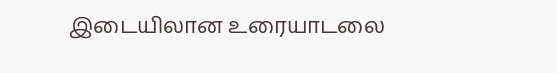இடையிலான உரையாடலை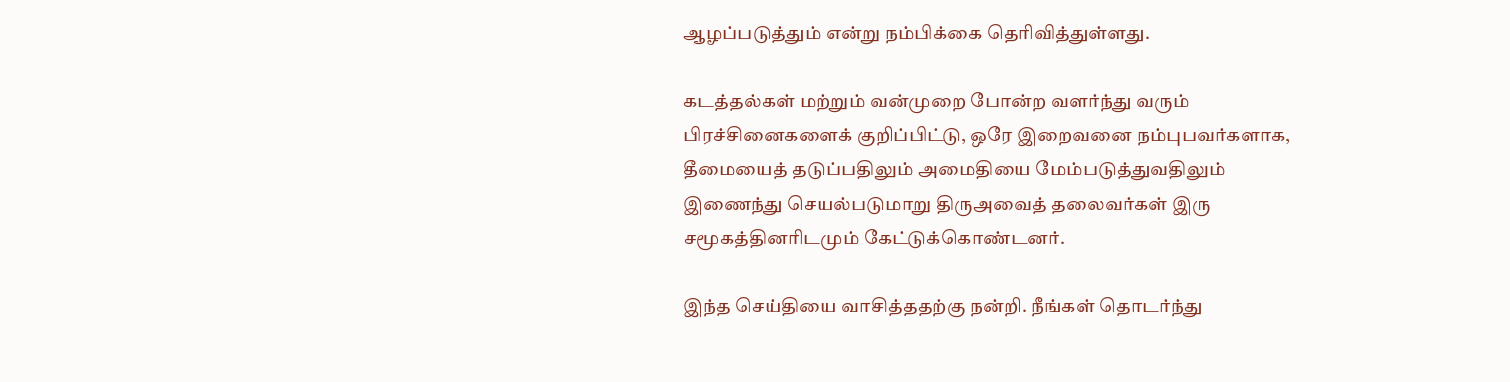ஆழப்படுத்தும் என்று நம்பிக்கை தெரிவித்துள்ளது.

கடத்தல்கள் மற்றும் வன்முறை போன்ற வளர்ந்து வரும் பிரச்சினைகளைக் குறிப்பிட்டு, ஒரே இறைவனை நம்புபவர்களாக, தீமையைத் தடுப்பதிலும் அமைதியை மேம்படுத்துவதிலும் இணைந்து செயல்படுமாறு திருஅவைத் தலைவர்கள் இரு சமூகத்தினரிடமும் கேட்டுக்கொண்டனர்.

இந்த செய்தியை வாசித்ததற்கு நன்றி. நீங்கள் தொடர்ந்து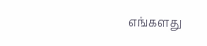எங்களது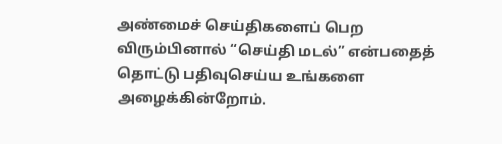அண்மைச் செய்திகளைப் பெற விரும்பினால் “செய்தி மடல்” என்பதைத் தொட்டு பதிவுசெய்ய உங்களை அழைக்கின்றோம்.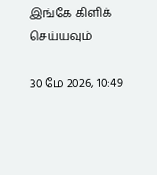இங்கே கிளிக் செய்யவும்

30 மே 2026, 10:49